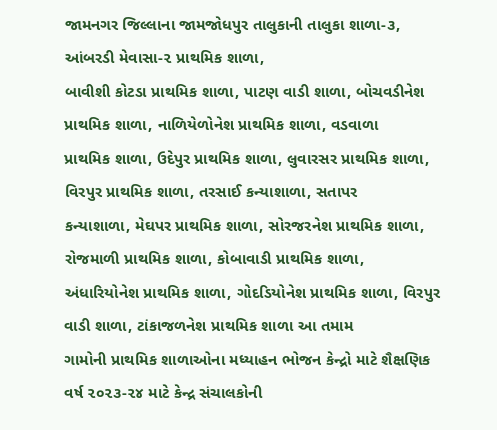જામનગર જિલ્લાના જામજોધપુર તાલુકાની તાલુકા શાળા-૩, આંબરડી મેવાસા-૨ પ્રાથમિક શાળા,
બાવીશી કોટડા પ્રાથમિક શાળા, પાટણ વાડી શાળા, બોચવડીનેશ પ્રાથમિક શાળા, નાળિયેળોનેશ પ્રાથમિક શાળા, વડવાળા
પ્રાથમિક શાળા, ઉદેપુર પ્રાથમિક શાળા, લુવારસર પ્રાથમિક શાળા, વિરપુર પ્રાથમિક શાળા, તરસાઈ કન્યાશાળા, સતાપર
કન્યાશાળા, મેઘપર પ્રાથમિક શાળા, સોરજરનેશ પ્રાથમિક શાળા, રોજમાળી પ્રાથમિક શાળા, કોબાવાડી પ્રાથમિક શાળા,
અંધારિયોનેશ પ્રાથમિક શાળા, ગોદડિયોનેશ પ્રાથમિક શાળા, વિરપુર વાડી શાળા, ટાંકાજળનેશ પ્રાથમિક શાળા આ તમામ
ગામોની પ્રાથમિક શાળાઓના મધ્યાહન ભોજન કેન્દ્રો માટે શૈક્ષણિક વર્ષ ૨૦૨૩-૨૪ માટે કેન્દ્ર સંચાલકોની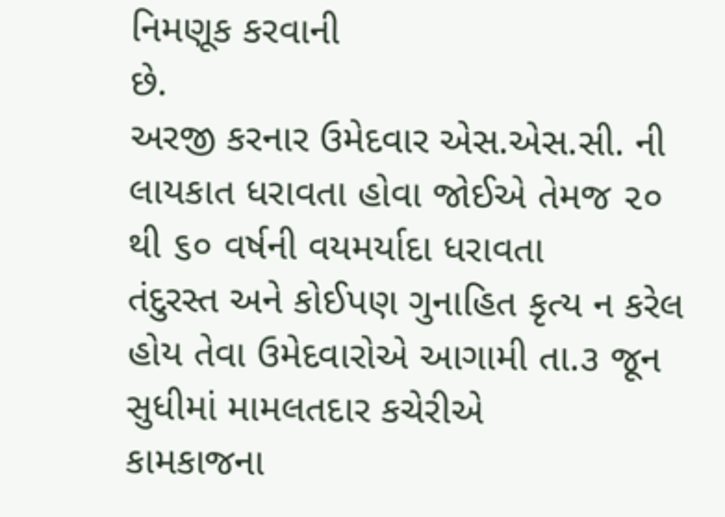નિમણૂક કરવાની
છે.
અરજી કરનાર ઉમેદવાર એસ.એસ.સી. ની લાયકાત ધરાવતા હોવા જોઈએ તેમજ ૨૦ થી ૬૦ વર્ષની વયમર્યાદા ધરાવતા
તંદુરસ્ત અને કોઈપણ ગુનાહિત કૃત્ય ન કરેલ હોય તેવા ઉમેદવારોએ આગામી તા.૩ જૂન સુધીમાં મામલતદાર કચેરીએ
કામકાજના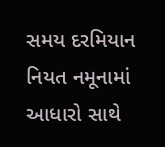સમય દરમિયાન નિયત નમૂનામાં આધારો સાથે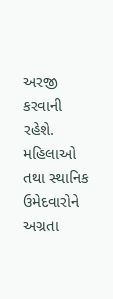અરજી કરવાની રહેશે. મહિલાઓ તથા સ્થાનિક ઉમેદવારોને અગ્રતા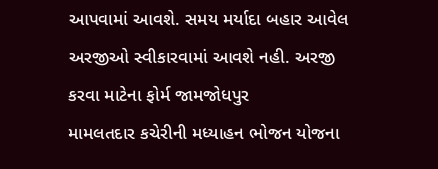આપવામાં આવશે. સમય મર્યાદા બહાર આવેલ અરજીઓ સ્વીકારવામાં આવશે નહી. અરજી કરવા માટેના ફોર્મ જામજોધપુર
મામલતદાર કચેરીની મધ્યાહન ભોજન યોજના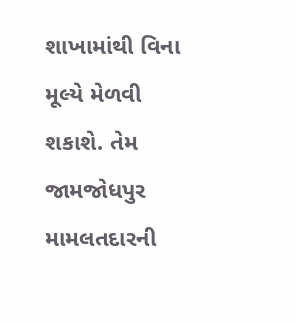શાખામાંથી વિના મૂલ્યે મેળવી શકાશે. તેમ જામજોધપુર મામલતદારની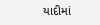યાદીમાં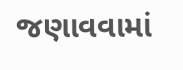જણાવવામાં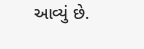આવ્યું છે.